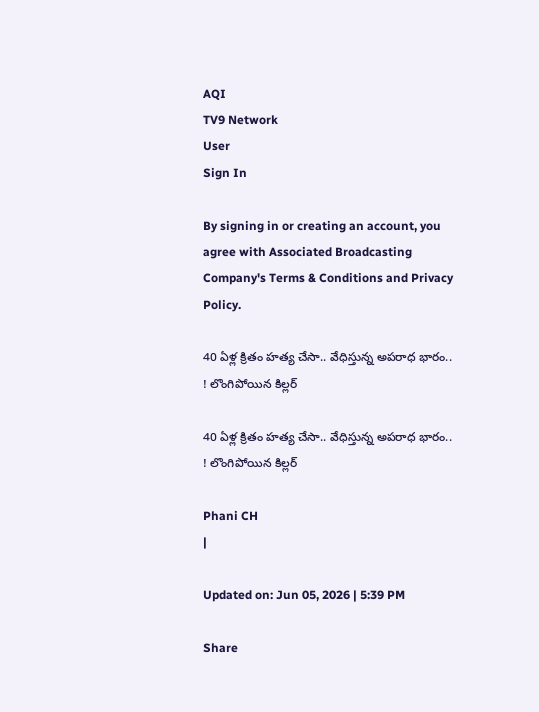AQI
TV9 Network
User
Sign In

By signing in or creating an account, you agree with Associated Broadcasting Company's Terms & Conditions and Privacy Policy.

40 ఏళ్ల క్రితం హత్య చేసా.. వేధిస్తున్న అపరాధ భారం.. ! లొంగిపోయిన కిల్లర్

40 ఏళ్ల క్రితం హత్య చేసా.. వేధిస్తున్న అపరాధ భారం.. ! లొంగిపోయిన కిల్లర్

Phani CH
|

Updated on: Jun 05, 2026 | 5:39 PM

Share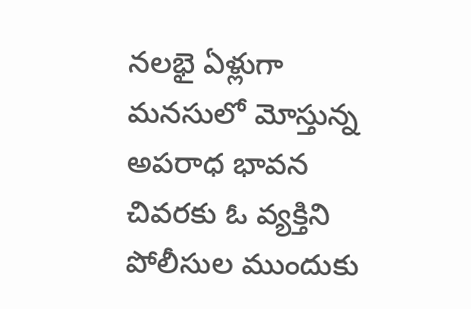నలభై ఏళ్లుగా మనసులో మోస్తున్న అపరాధ భావన చివరకు ఓ వ్యక్తిని పోలీసుల ముందుకు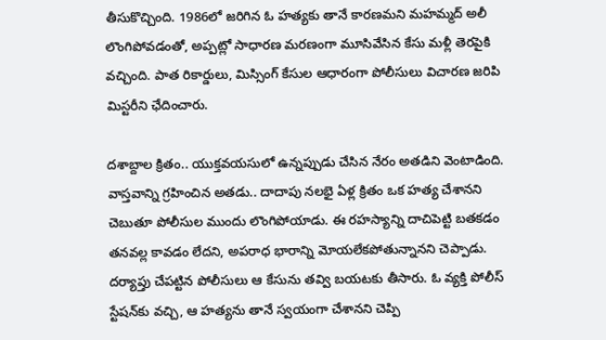తీసుకొచ్చింది. 1986లో జరిగిన ఓ హత్యకు తానే కారణమని మహమ్మద్ అలీ లొంగిపోవడంతో, అప్పట్లో సాధారణ మరణంగా మూసివేసిన కేసు మళ్లీ తెరపైకి వచ్చింది. పాత రికార్డులు, మిస్సింగ్ కేసుల ఆధారంగా పోలీసులు విచారణ జరిపి మిస్టరీని ఛేదించారు.

దశాబ్దాల క్రితం.. యుక్తవయసులో ఉన్నప్పుడు చేసిన నేరం అతడిని వెంటాడింది. వాస్తవాన్ని గ్రహించిన అతడు.. దాదాపు నలభై ఏళ్ల క్రితం ఒక హత్య చేశానని చెబుతూ పోలీసుల ముందు లొంగిపోయాడు. ఈ రహస్యాన్ని దాచిపెట్టి బతకడం తనవల్ల కావడం లేదని, అపరాధ భారాన్ని మోయలేకపోతున్నానని చెప్పాడు. దర్యాప్తు చేపట్టిన పోలీసులు ఆ కేసును తవ్వి బయటకు తీసారు. ఓ వ్యక్తి పోలీస్ స్టేషన్‌కు వచ్చి, ఆ హత్యను తానే స్వయంగా చేశానని చెప్పి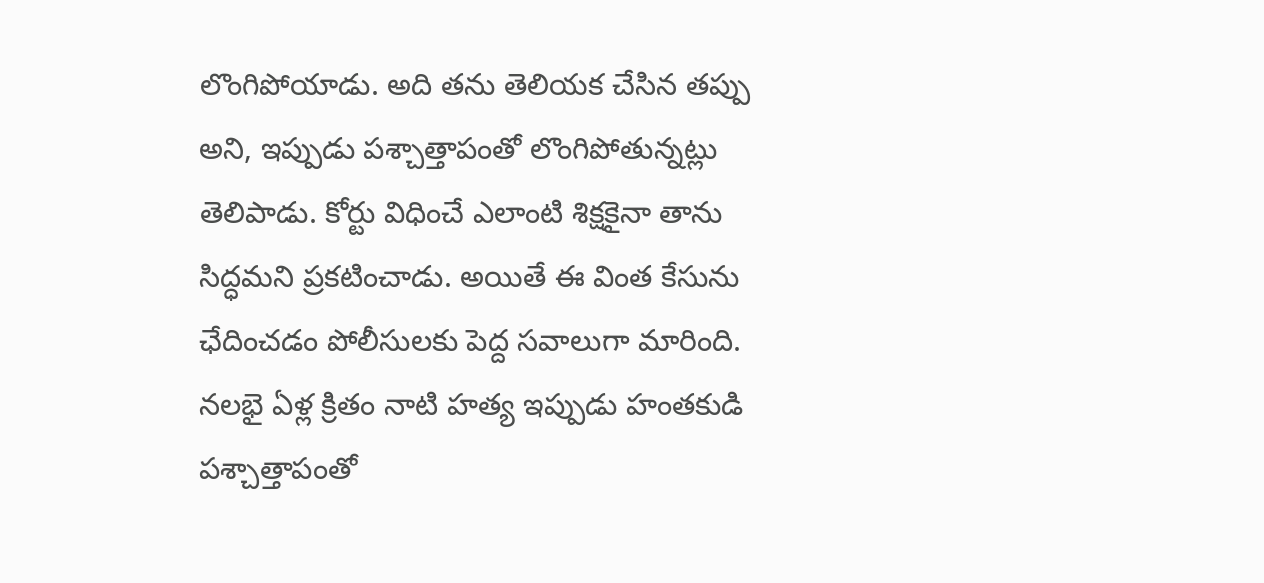లొంగిపోయాడు. అది తను తెలియక చేసిన తప్పు అని, ఇప్పుడు పశ్చాత్తాపంతో లొంగిపోతున్నట్లు తెలిపాడు. కోర్టు విధించే ఎలాంటి శిక్షకైనా తాను సిద్ధమని ప్రకటించాడు. అయితే ఈ వింత కేసును ఛేదించడం పోలీసులకు పెద్ద సవాలుగా మారింది. నలభై ఏళ్ల క్రితం నాటి హత్య ఇప్పుడు హంతకుడి పశ్చాత్తాపంతో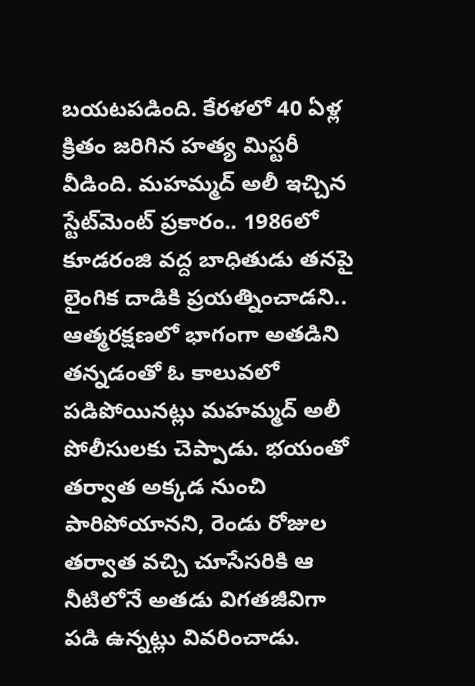బయటపడింది. కేరళలో 40 ఏళ్ల క్రితం జరిగిన హత్య మిస్టరీ వీడింది. మహమ్మద్ అలీ ఇచ్చిన స్టేట్‌మెంట్ ప్రకారం.. 1986లో కూడరంజి వద్ద బాధితుడు తనపై లైంగిక దాడికి ప్రయత్నించాడని.. ఆత్మరక్షణలో భాగంగా అతడిని తన్నడంతో ఓ కాలువలో పడిపోయినట్లు మహమ్మద్‌ అలీ పోలీసులకు చెప్పాడు. భయంతో తర్వాత అక్కడ నుంచి పారిపోయానని, రెండు రోజుల తర్వాత వచ్చి చూసేసరికి ఆ నీటిలోనే అతడు విగతజీవిగా పడి ఉన్నట్లు వివరించాడు.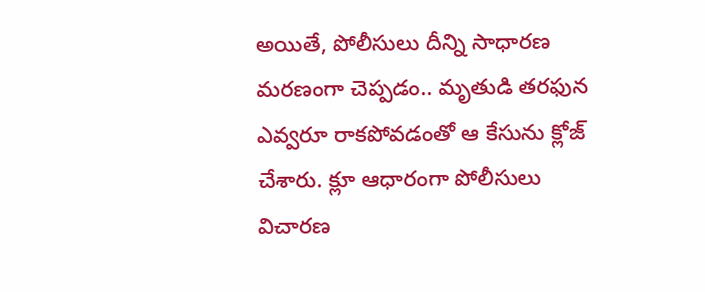అయితే, పోలీసులు దీన్ని సాధారణ మరణంగా చెప్పడం.. మృతుడి తరఫున ఎవ్వరూ రాకపోవడంతో ఆ కేసును క్లోజ్‌ చేశారు. క్లూ ఆధారంగా పోలీసులు విచారణ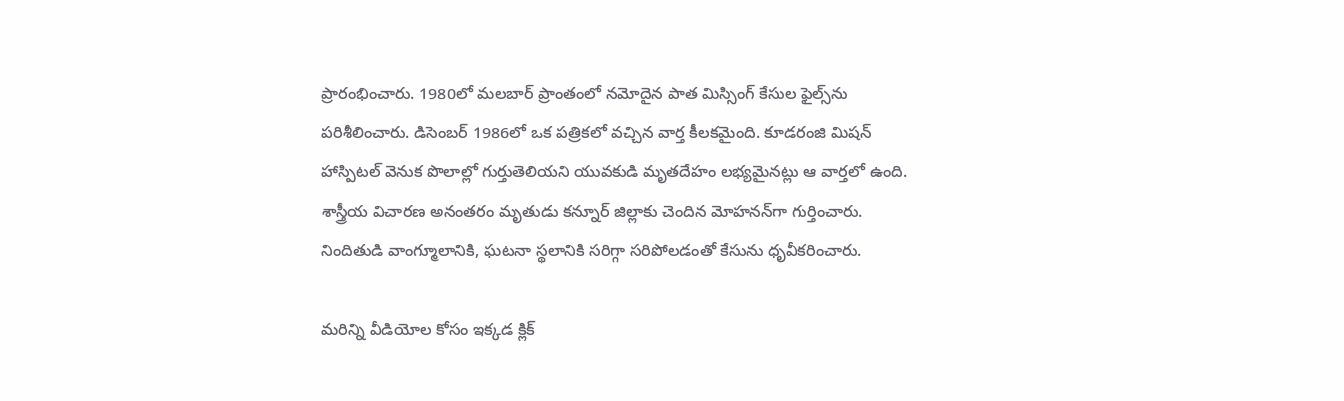ప్రారంభించారు. 1980లో మలబార్ ప్రాంతంలో నమోదైన పాత మిస్సింగ్ కేసుల ఫైల్స్‌ను పరిశీలించారు. డిసెంబర్ 1986లో ఒక పత్రికలో వచ్చిన వార్త కీలకమైంది. కూడరంజి మిషన్ హాస్పిటల్ వెనుక పొలాల్లో గుర్తుతెలియని యువకుడి మృతదేహం లభ్యమైనట్లు ఆ వార్తలో ఉంది. శాస్త్రీయ విచారణ అనంతరం మృతుడు కన్నూర్ జిల్లాకు చెందిన మోహనన్‌గా గుర్తించారు. నిందితుడి వాంగ్మూలానికి, ఘటనా స్థలానికి సరిగ్గా సరిపోలడంతో కేసును ధృవీకరించారు.

మరిన్ని వీడియోల కోసం ఇక్కడ క్లిక్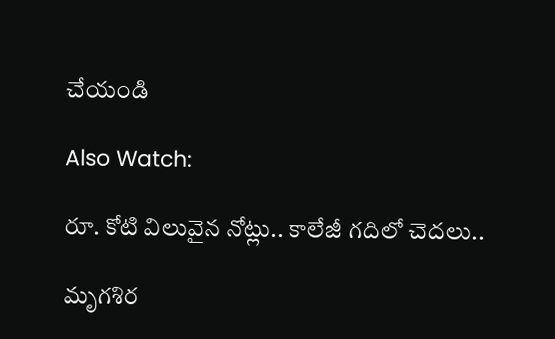చేయండి

Also Watch:

రూ. కోటి విలువైన నోట్లు.. కాలేజీ గదిలో చెదలు..

మృగశిర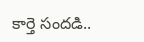కార్తె సందడి..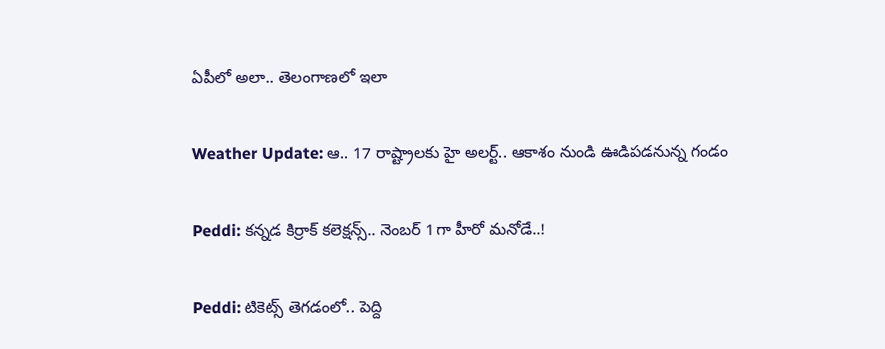ఏపీలో అలా.. తెలంగాణలో ఇలా

Weather Update: ఆ.. 17 రాష్ట్రాలకు హై అలర్ట్‌.. ఆకాశం నుండి ఊడిపడనున్న గండం

Peddi: కన్నడ కిర్రాక్‌ కలెక్షన్స్‌.. నెంబర్‌ 1గా హీరో మనోడే..!

Peddi: టికెట్స్ తెగడంలో.. పెద్ది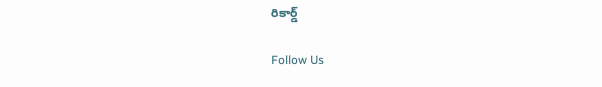రికార్డ్

Follow Us